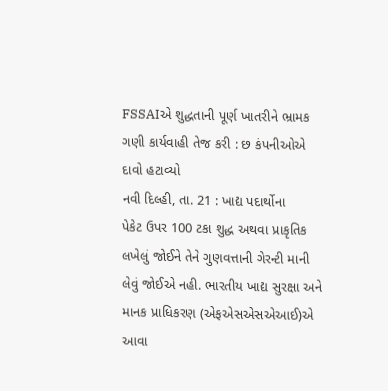FSSAIએ શુદ્ધતાની પૂર્ણ ખાતરીને ભ્રામક ગણી કાર્યવાહી તેજ કરી : છ કંપનીઓએ દાવો હટાવ્યો
નવી દિલ્હી, તા. 21 : ખાદ્ય પદાર્થોના
પેકેટ ઉપર 100 ટકા શુદ્ધ અથવા પ્રાકૃતિક લખેલું જોઈને તેને ગુણવત્તાની ગેરન્ટી માની
લેવું જોઈએ નહી. ભારતીય ખાદ્ય સુરક્ષા અને માનક પ્રાધિકરણ (એફએસએસએઆઈ)એ આવા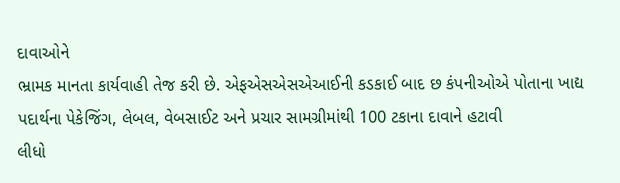દાવાઓને
ભ્રામક માનતા કાર્યવાહી તેજ કરી છે. એફએસએસએઆઈની કડકાઈ બાદ છ કંપનીઓએ પોતાના ખાદ્ય
પદાર્થના પેકેજિંગ, લેબલ, વેબસાઈટ અને પ્રચાર સામગ્રીમાંથી 100 ટકાના દાવાને હટાવી
લીધો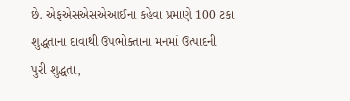છે. એફએસએસએઆઈના કહેવા પ્રમાણે 100 ટકા શુદ્ધતાના દાવાથી ઉપભોક્તાના મનમાં ઉત્પાદની
પુરી શુદ્ધતા,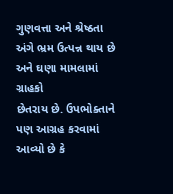ગુણવત્તા અને શ્રેષ્ઠતા અંગે ભ્રમ ઉત્પન્ન થાય છે અને ઘણા મામલામાં ગ્રાહકો
છેતરાય છે. ઉપભોક્તાને પણ આગ્રહ કરવામાં આવ્યો છે કે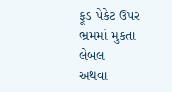ફૂડ પેકેટ ઉપર ભ્રમમાં મુકતા લેબલ
અથવા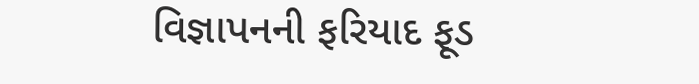વિજ્ઞાપનની ફરિયાદ ફૂડ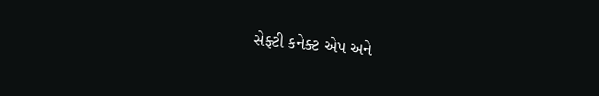સેફ્ટી કનેક્ટ એપ અને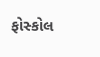ફોસ્કોલ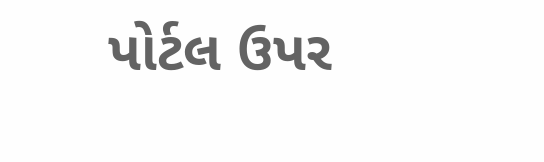પોર્ટલ ઉપર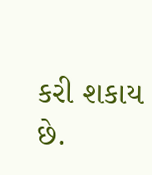કરી શકાય છે.